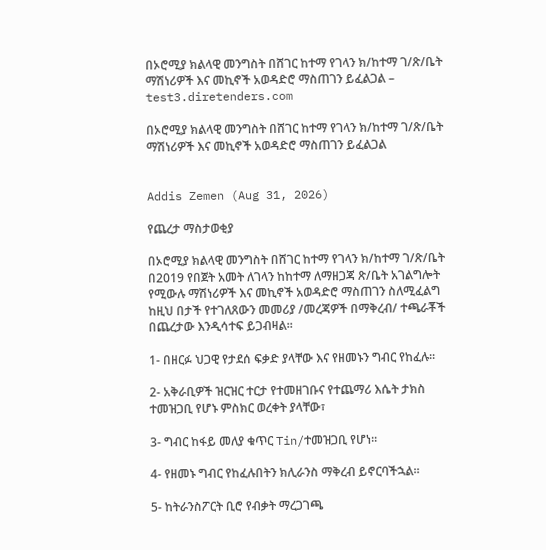በኦሮሚያ ክልላዊ መንግስት በሸገር ከተማ የገላን ክ/ከተማ ገ/ጽ/ቤት ማሽነሪዎች እና መኪኖች አወዳድሮ ማስጠገን ይፈልጋል – test3.diretenders.com

በኦሮሚያ ክልላዊ መንግስት በሸገር ከተማ የገላን ክ/ከተማ ገ/ጽ/ቤት ማሽነሪዎች እና መኪኖች አወዳድሮ ማስጠገን ይፈልጋል


Addis Zemen (Aug 31, 2026)

የጨረታ ማስታወቂያ

በኦሮሚያ ክልላዊ መንግስት በሸገር ከተማ የገላን ክ/ከተማ ገ/ጽ/ቤት በ2019 የበጀት አመት ለገላን ከከተማ ለማዘጋጃ ጽ/ቤት አገልግሎት የሚውሉ ማሽነሪዎች እና መኪኖች አወዳድሮ ማስጠገን ስለሚፈልግ ከዚህ በታች የተገለጸውን መመሪያ /መረጃዎች በማቅረብ/ ተጫራቾች በጨረታው እንዲሳተፍ ይጋብዛል፡፡

1- በዘርፉ ህጋዊ የታደሰ ፍቃድ ያላቸው እና የዘመኑን ግብር የከፈሉ፡፡

2- አቅራቢዎች ዝርዝር ተርታ የተመዘገቡና የተጨማሪ እሴት ታክስ ተመዝጋቢ የሆኑ ምስክር ወረቀት ያላቸው፣

3- ግብር ከፋይ መለያ ቁጥር Tin/ተመዝጋቢ የሆነ፡፡

4- የዘመኑ ግብር የከፈሉበትን ክሊራንስ ማቅረብ ይኖርባችኋል፡፡

5- ከትራንስፖርት ቢሮ የብቃት ማረጋገጫ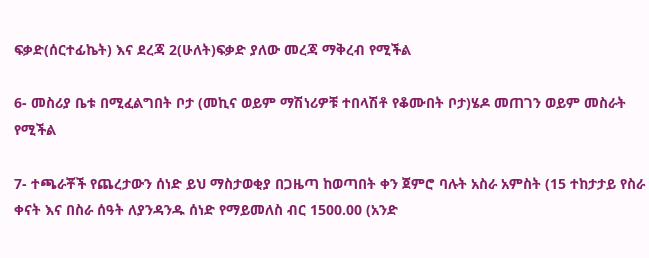ፍቃድ(ሰርተፊኬት) እና ደረጃ 2(ሁለት)ፍቃድ ያለው መረጃ ማቅረብ የሚችል

6- መስሪያ ቤቱ በሚፈልግበት ቦታ (መኪና ወይም ማሽነሪዎቹ ተበላሽቶ የቆሙበት ቦታ)ሄዶ መጠገን ወይም መስራት የሚችል

7- ተጫራቾች የጨረታውን ሰነድ ይህ ማስታወቂያ በጋዜጣ ከወጣበት ቀን ጀምሮ ባሉት አስራ አምስት (15 ተከታታይ የስራ ቀናት እና በስራ ሰዓት ለያንዳንዱ ሰነድ የማይመለስ ብር 1500.00 (አንድ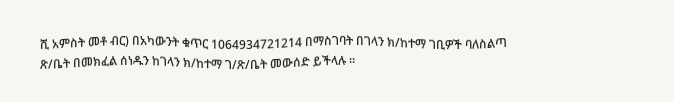ሺ አምስት መቶ ብር) በአካውንት ቁጥር 1064934721214 በማስገባት በገላን ክ/ከተማ ገቢዎች ባለስልጣ ጽ/ቤት በመክፈል ሰነዱን ከገላን ክ/ከተማ ገ/ጽ/ቤት መውሰድ ይችላሉ ፡፡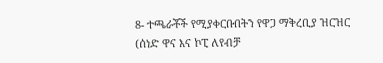8- ተጫራቾች የሚያቀርቡበትን የዋጋ ማቅረቢያ ዝርዝር (ሰነድ ዋና እና ኮፒ ለየብቻ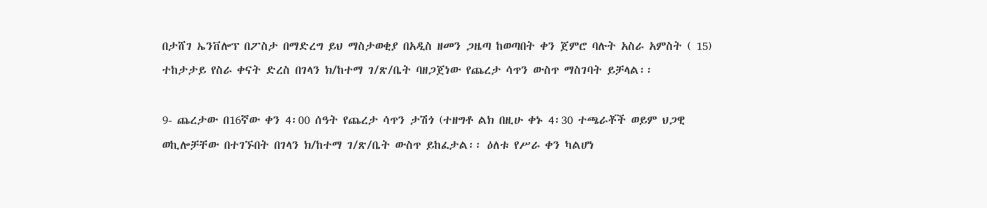በታሸገ ኤንቨሎፕ በፖስታ በማድረግ ይህ ማስታወቂያ በአዲስ ዘመን ጋዜጣ ከወጣበት ቀን ጀምሮ ባሉት አስራ አምስት ( 15) ተከታታይ የስራ ቀናት ድረስ በገላን ክ/ከተማ ገ/ጽ/ቤት ባዘጋጀነው የጨረታ ሳጥን ውስጥ ማስገባት ይቻላል፡፡

9- ጨረታው በ16ኛው ቀን 4፡00 ሰዓት የጨረታ ሳጥን ታሽጎ (ተዘግቶ ልክ በዚሁ ቀኑ 4፡30 ተጫራቾች ወይም ህጋዊ ወኪሎቻቸው በተገኙበት በገላን ክ/ከተማ ገ/ጽ/ቤት ውስጥ ይከፈታል፡፡ ዕለቱ የሥራ ቀን ካልሆነ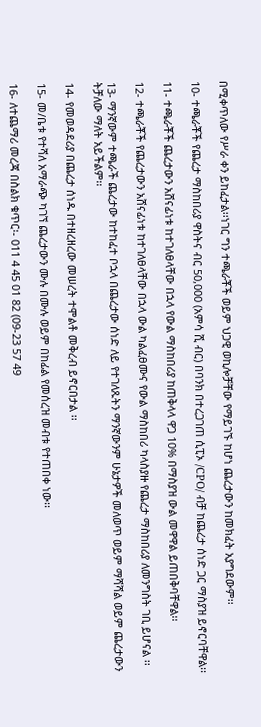በሚቀጥለው የሥራ ቀን ይከፈታል፡፡ነገር ግን ተጫራቾች ወይም ህጋዊ ወኪሎቻቸው የማይገኙ ከሆነ ጨረታውን ከመክፈት አያግደውም፡፡

10- ተጫራቾች የጨረታ ማስከበሪያ ዋስትና ብር 50,000 (አምሳ ሺ ብር) በባንክ በተረጋገጠ ሲፒኦ /CPO/ ብቻ ከጨረታ ሰነድ ጋር ማስያዝ ይኖርባቸዋል፡፡

11- ተጫራቾች ጨረታውን አሸናፊነቱ ከተገለፀላቸው በኋላ የውል ማስከበሪያ ከጠቅላላ ዋጋ 10% በማስያዝ ውል መዋዋል ይጠበቅባቸዋል፡፡

12- ተጫራቾች የጨረታውን አሸናፊነቱ ከተገለፀላቸው በኋላ ውል ካልፈፀሙና የውል ማስከበሪ ካላስያዙ የጨረታ ማስከበሪያ ለመንግስት ገቢ ይሆናል ፡፡

13- ማንኛውም ተጫራች ጨረታው ከተከፈተ ቦኋላ በጨረታው ሰነድ ለይ የተገለጹትን ማንኛውንም ሁኔታዎች መለወጥ ወይም ማሻሻል ወይም ጨረታውን ትቻለው ማለት አይችልም፡፡

14- የመወዳደሪያ በጨረታ ሰነዱ በተዘረዘረው መሠረት ተሞልቶ መቅረብ ይኖርበታል ፡፡

15- መ/ቤቱ የተሻለ አማራጭ ካገኘ ጨረታውን ሙሉ በሙሉ ወይም በከፊል የመሰረዝ መብቱ የተጠበቀ ነው፡፡

16- ለተጨማሪ መረጃ በስልክ ቁጥር፡- 011 4 45 01 82 (09-23 57 49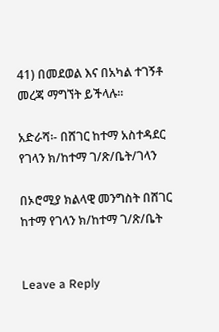41) በመደወል እና በአካል ተገኝቶ መረጃ ማግኘት ይችላሉ፡፡

አድራሻ፡- በሸገር ከተማ አስተዳደር የገላን ክ/ከተማ ገ/ጽ/ቤት/ገላን

በኦሮሚያ ክልላዊ መንግስት በሸገር ከተማ የገላን ክ/ከተማ ገ/ጽ/ቤት


Leave a Reply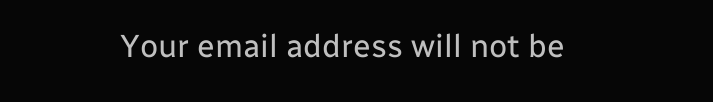Your email address will not be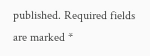published. Required fields are marked *